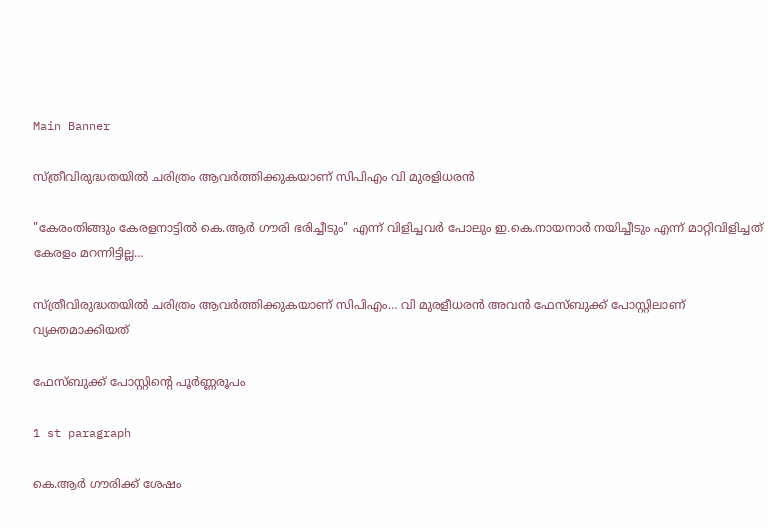Main Banner

സ്ത്രീവിരുദ്ധതയില്‍ ചരിത്രം ആവര്‍ത്തിക്കുകയാണ് സിപിഎം വി മുരളിധരൻ

"കേരംതിങ്ങും കേരളനാട്ടില്‍ കെ.ആര്‍ ഗൗരി ഭരിച്ചീടും" എന്ന് വിളിച്ചവര്‍ പോലും ഇ.കെ.നായനാര്‍ നയിച്ചീടും എന്ന് മാറ്റിവിളിച്ചത് കേരളം മറന്നിട്ടില്ല…

സ്ത്രീവിരുദ്ധതയില്‍ ചരിത്രം ആവര്‍ത്തിക്കുകയാണ് സിപിഎം… വി മുരളീധരൻ അവൻ ഫേസ്ബുക്ക് പോസ്റ്റിലാണ് വ്യക്തമാക്കിയത്

ഫേസ്ബുക്ക് പോസ്റ്റിന്റെ പൂർണ്ണരൂപം

1 st paragraph

കെ.ആര്‍ ഗൗരിക്ക് ശേഷം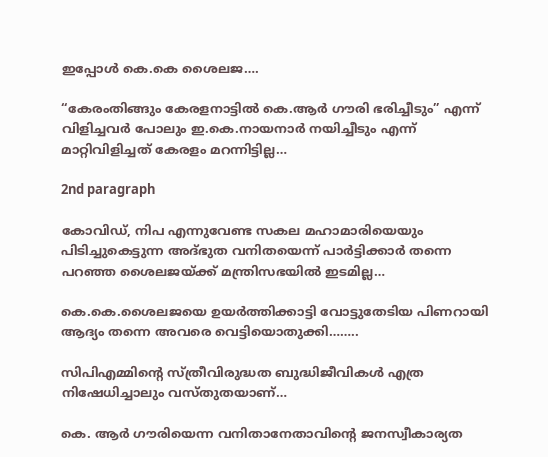ഇപ്പോള്‍ കെ.കെ ശൈലജ….

“കേരംതിങ്ങും കേരളനാട്ടില്‍ കെ.ആര്‍ ഗൗരി ഭരിച്ചീടും” എന്ന് വിളിച്ചവര്‍ പോലും ഇ.കെ.നായനാര്‍ നയിച്ചീടും എന്ന് മാറ്റിവിളിച്ചത് കേരളം മറന്നിട്ടില്ല…

2nd paragraph

കോവിഡ്, നിപ എന്നുവേണ്ട സകല മഹാമാരിയെയും പിടിച്ചുകെട്ടുന്ന അദ്ഭുത വനിതയെന്ന് പാര്‍ട്ടിക്കാര്‍ തന്നെ പറഞ്ഞ ശൈലജയ്ക്ക് മന്ത്രിസഭയില്‍ ഇടമില്ല…

കെ.കെ.ശൈലജയെ ഉയര്‍ത്തിക്കാട്ടി വോട്ടുതേടിയ പിണറായി ആദ്യം തന്നെ അവരെ വെട്ടിയൊതുക്കി……..

സിപിഎമ്മിന്‍റെ സ്ത്രീവിരുദ്ധത ബുദ്ധിജീവികള്‍ എത്ര നിഷേധിച്ചാലും വസ്തുതയാണ്…

കെ. ആര്‍ ഗൗരിയെന്ന വനിതാനേതാവിന്‍റെ ജനസ്വീകാര്യത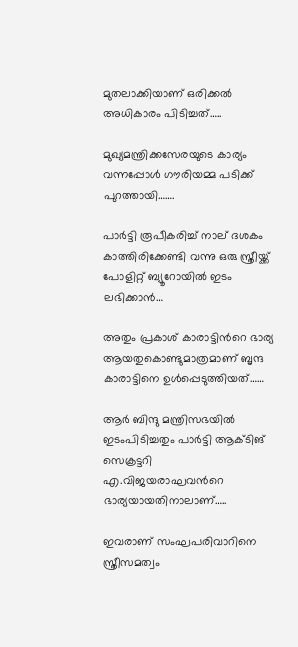മുതലാക്കിയാണ് ഒരിക്കൽ അധികാരം പിടിച്ചത്…..

മുഖ്യമന്ത്രിക്കസേരയുടെ കാര്യം വന്നപ്പോള്‍ ഗൗരിയമ്മ പടിക്ക് പുറത്തായി…….

പാര്‍ട്ടി രൂപീകരിച്ച് നാല് ദശകം കാത്തിരിക്കേണ്ടി വന്നു ഒരു സ്ത്രീയ്ക്ക് പോളിറ്റ് ബ്യൂറോയില്‍ ഇടം ലഭിക്കാന്‍…

അതും പ്രകാശ് കാരാട്ടിന്‍റെ ഭാര്യ ആയതുകൊണ്ടുമാത്രമാണ് ബൃന്ദ കാരാട്ടിനെ ഉള്‍പ്പെടുത്തിയത്……

ആര്‍ ബിന്ദു മന്ത്രിസഭയില്‍ ഇടംപിടിച്ചതും പാര്‍ട്ടി ആക്ടിങ് സെക്രട്ടറി എ.വിജയരാഘവന്‍റെ ഭാര്യയായതിനാലാണ്…..

ഇവരാണ് സംഘപരിവാറിനെ സ്ത്രീസമത്വം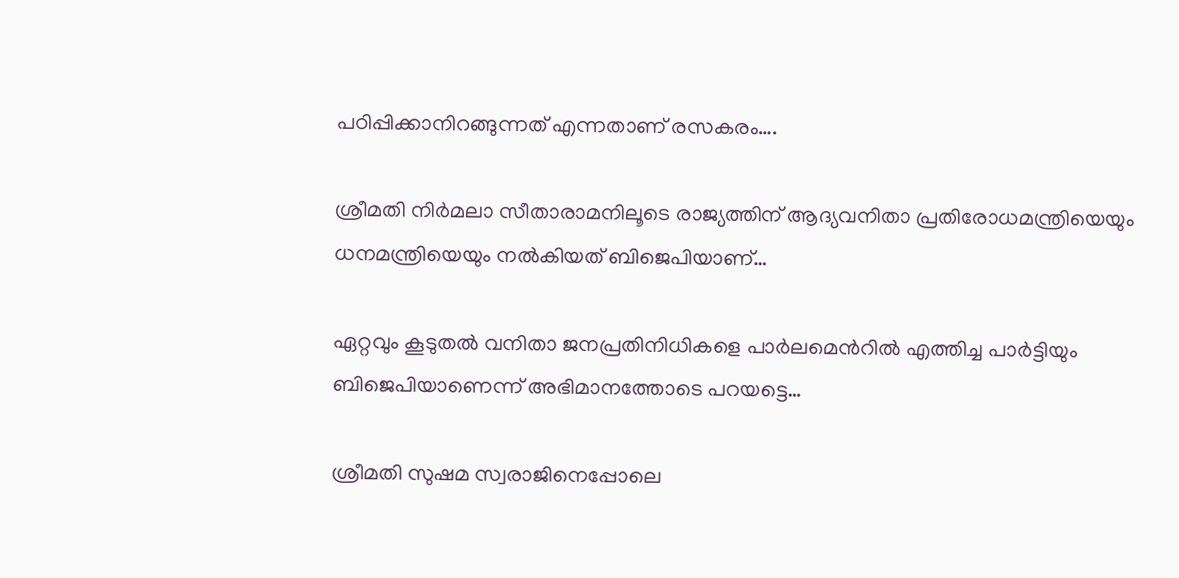പഠിപ്പിക്കാനിറങ്ങുന്നത് എന്നതാണ് രസകരം….

ശ്രീമതി നിര്‍മലാ സീതാരാമനിലൂടെ രാജ്യത്തിന് ആദ്യവനിതാ പ്രതിരോധമന്ത്രിയെയും ധനമന്ത്രിയെയും നല്‍കിയത് ബിജെപിയാണ്…

ഏറ്റവും കൂടുതല്‍ വനിതാ ജനപ്രതിനിധികളെ പാര്‍ലമെന്‍റില്‍ എത്തിച്ച പാര്‍ട്ടിയും ബിജെപിയാണെന്ന് അഭിമാനത്തോടെ പറയട്ടെ…

ശ്രീമതി സുഷമ സ്വരാജിനെപ്പോലെ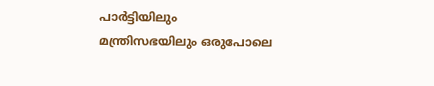പാര്‍ട്ടിയിലും മന്ത്രിസഭയിലും ഒരുപോലെ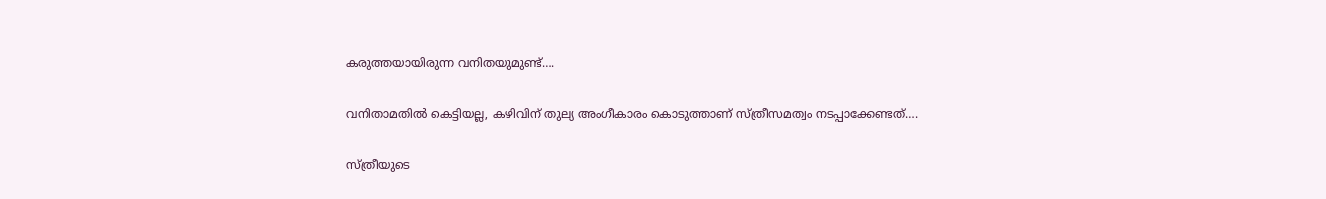കരുത്തയായിരുന്ന വനിതയുമുണ്ട്….

വനിതാമതില്‍ കെട്ടിയല്ല, കഴിവിന് തുല്യ അംഗീകാരം കൊടുത്താണ് സ്ത്രീസമത്വം നടപ്പാക്കേണ്ടത്….

സ്ത്രീയുടെ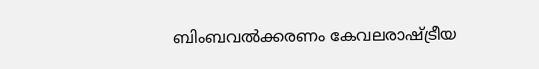ബിംബവല്‍ക്കരണം കേവലരാഷ്ട്രീയ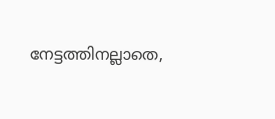നേട്ടത്തിനല്ലാതെ,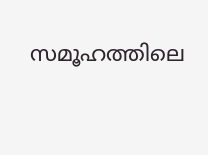സമൂഹത്തിലെ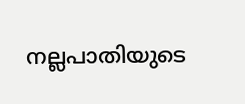നല്ലപാതിയുടെ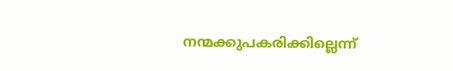നന്മക്കുപകരിക്കില്ലെന്ന്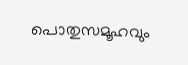പൊതുസമൂഹവും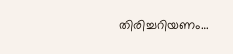തിരിച്ചറിയണം…